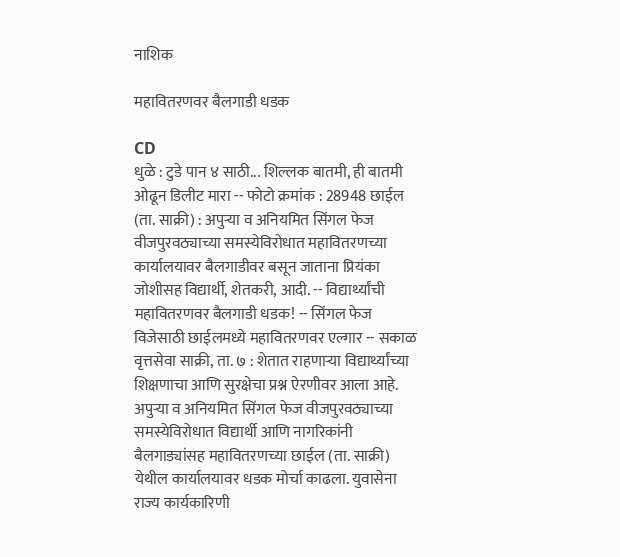नाशिक

महावितरणवर बैलगाडी धडक

CD
धुळे : टुडे पान ४ साठी... शिल्लक बातमी, ही बातमी ओढून डिलीट मारा -- फोटो क्रमांक : 28948 छाईल (ता. साक्री) : अपुऱ्या व अनियमित सिंगल फेज वीजपुरवठ्याच्या समस्येविरोधात महावितरणच्या कार्यालयावर बैलगाडीवर बसून जाताना प्रियंका जोशीसह विद्यार्थी, शेतकरी, आदी. -- विद्यार्थ्यांची महावितरणवर बैलगाडी धडक! -- सिंगल फेज विजेसाठी छाईलमध्ये महावितरणवर एल्गार -- सकाळ वृत्तसेवा साक्री, ता. ७ : शेतात राहणाऱ्या विद्यार्थ्यांच्या शिक्षणाचा आणि सुरक्षेचा प्रश्न ऐरणीवर आला आहे. अपुऱ्या व अनियमित सिंगल फेज वीजपुरवठ्याच्या समस्येविरोधात विद्यार्थी आणि नागरिकांनी बैलगाड्यांसह महावितरणच्या छाईल (ता. साक्री) येथील कार्यालयावर धडक मोर्चा काढला. युवासेना राज्य कार्यकारिणी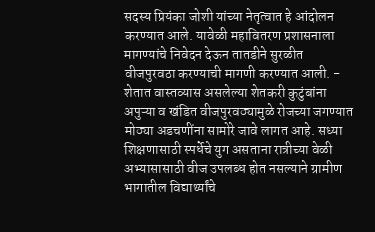सदस्य प्रियंका जोशी यांच्या नेतृत्वात हे आंदोलन करण्यात आले. यावेळी महावितरण प्रशासनाला मागण्यांचे निवेदन देऊन तातडीने सुरळीत वीजपुरवठा करण्याची मागणी करण्यात आली. - शेतात वास्तव्यास असलेल्या शेतकरी कुटुंबांना अपुऱ्या व खंडित वीजपुरवठ्यामुळे रोजच्या जगण्यात मोठ्या अडचणींना सामोरे जावे लागत आहे. सध्या शिक्षणासाठी स्पर्धेचे युग असताना रात्रीच्या वेळी अभ्यासासाठी वीज उपलब्ध होत नसल्याने ग्रामीण भागातील विद्यार्थ्यांचे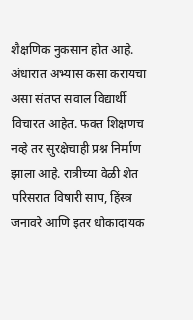शैक्षणिक नुकसान होत आहे. अंधारात अभ्यास कसा करायचा असा संतप्त सवाल विद्यार्थी विचारत आहेत. फक्त शिक्षणच नव्हे तर सुरक्षेचाही प्रश्न निर्माण झाला आहे. रात्रीच्या वेळी शेत परिसरात विषारी साप, हिंस्त्र जनावरे आणि इतर धोकादायक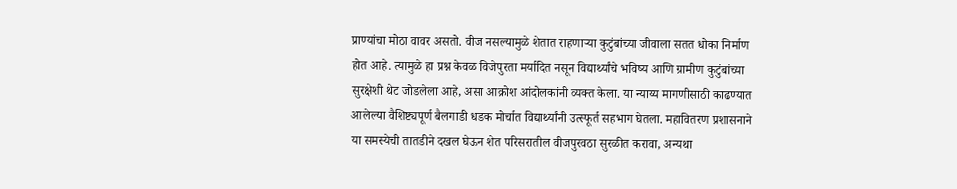प्राण्यांचा मोठा वावर असतो. वीज नसल्यामुळे शेतात राहणाऱ्या कुटुंबांच्या जीवाला सतत धोका निर्माण होत आहे. त्यामुळे हा प्रश्न केवळ विजेपुरता मर्यादित नसून विद्यार्थ्यांचे भविष्य आणि ग्रामीण कुटुंबांच्या सुरक्षेशी थेट जोडलेला आहे, असा आक्रोश आंदोलकांनी व्यक्त केला. या न्याय्य मागणीसाठी काढण्यात आलेल्या वैशिष्ट्यपूर्ण बैलगाडी धडक मोर्चात विद्यार्थ्यांनी उत्स्फूर्त सहभाग घेतला. महावितरण प्रशासनाने या समस्येची तातडीने दखल घेऊन शेत परिसरातील वीजपुरवठा सुरळीत करावा, अन्यथा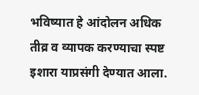भविष्यात हे आंदोलन अधिक तीव्र व व्यापक करण्याचा स्पष्ट इशारा याप्रसंगी देण्यात आला.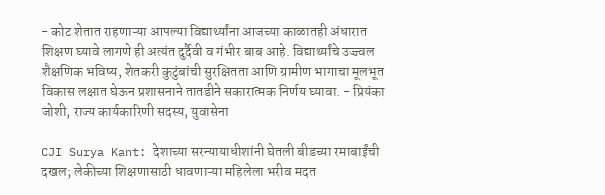- कोट शेतात राहणाऱ्या आपल्या विद्यार्थ्यांना आजच्या काळातही अंधारात शिक्षण घ्यावे लागणे ही अत्यंत दुर्दैवी व गंभीर बाब आहे. विद्यार्थ्यांचे उज्ज्वल शैक्षणिक भविष्य, शेतकरी कुटुंबांची सुरक्षितता आणि ग्रामीण भागाचा मूलभूत विकास लक्षात घेऊन प्रशासनाने तातडीने सकारात्मक निर्णय घ्यावा. - प्रियंका जोशी, राज्य कार्यकारिणी सदस्य, युवासेना

CJI Surya Kant: देशाच्या सरन्यायाधीशांनी घेतली बीडच्या रमाबाईंची दखल; लेकीच्या शिक्षणासाठी धावणाऱ्या महिलेला भरीव मदत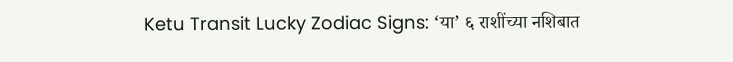Ketu Transit Lucky Zodiac Signs: ‘या’ ६ राशींच्या नशिबात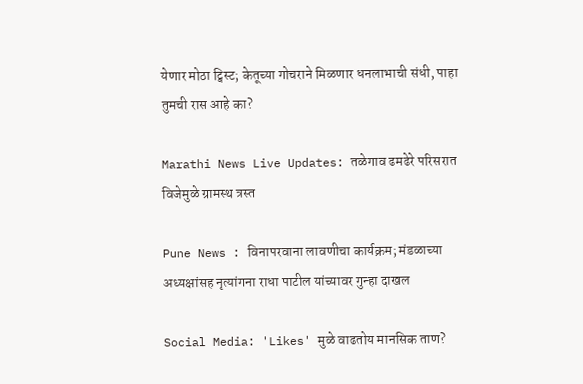येणार मोठा ट्विस्ट; केतूच्या गोचराने मिळणार धनलाभाची संधी, पाहा तुमची रास आहे का?

Marathi News Live Updates: तळेगाव ढमढेरे परिसरात विजेमुळे ग्रामस्थ त्रस्त

Pune News : विनापरवाना लावणीचा कार्यक्रम; मंडळाच्या अध्यक्षांसह नृत्यांगना राधा पाटील यांच्यावर गुन्हा दाखल

Social Media: 'Likes' मुळे वाढतोय मानसिक ताण?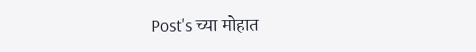Post's च्या मोहात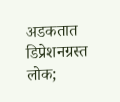अडकतात डिप्रेशनग्रस्त लोक;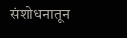संशोधनातून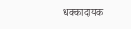धक्कादायक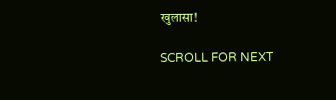खुलासा!

SCROLL FOR NEXT